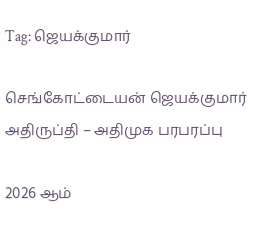Tag: ஜெயக்குமார்

செங்கோட்டையன் ஜெயக்குமார் அதிருப்தி – அதிமுக பரபரப்பு

2026 ஆம்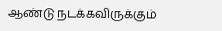ஆண்டு நடக்கவிருக்கும்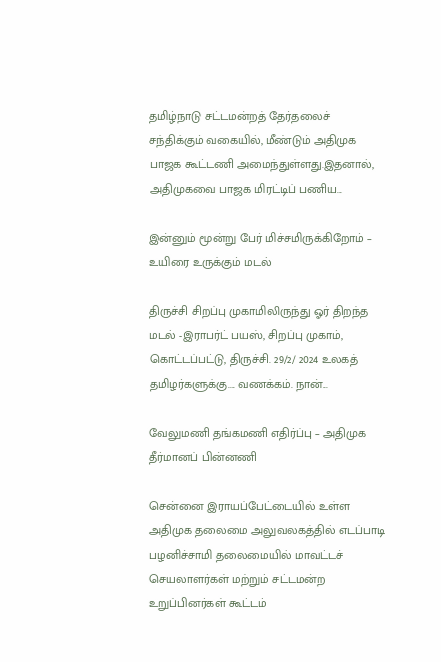தமிழ்நாடு சட்டமன்றத் தேர்தலைச் சந்திக்கும் வகையில், மீண்டும் அதிமுக பாஜக கூட்டணி அமைந்துள்ளது.இதனால், அதிமுகவை பாஜக மிரட்டிப் பணிய...

இன்னும் மூன்று பேர் மிச்சமிருக்கிறோம் – உயிரை உருக்கும் மடல்

திருச்சி சிறப்பு முகாமிலிருந்து ஓர் திறந்த மடல் -இராபர்ட் பயஸ், சிறப்பு முகாம், கொட்டப்பட்டு, திருச்சி. 29/2/ 2024 உலகத் தமிழர்களுக்கு.... வணக்கம். நான்...

வேலுமணி தங்கமணி எதிர்ப்பு – அதிமுக தீர்மானப் பின்னணி

சென்னை இராயப்பேட்டையில் உள்ள அதிமுக தலைமை அலுவலகத்தில் எடப்பாடி பழனிச்சாமி தலைமையில் மாவட்டச் செயலாளர்கள் மற்றும் சட்டமன்ற உறுப்பினர்கள் கூட்டம்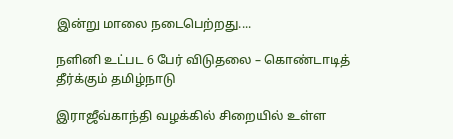இன்று மாலை நடைபெற்றது....

நளினி உட்பட 6 பேர் விடுதலை – கொண்டாடித் தீர்க்கும் தமிழ்நாடு

இராஜீவ்காந்தி வழக்கில் சிறையில் உள்ள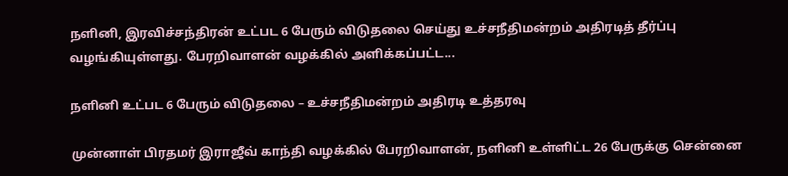நளினி, இரவிச்சந்திரன் உட்பட 6 பேரும் விடுதலை செய்து உச்சநீதிமன்றம் அதிரடித் தீர்ப்பு வழங்கியுள்ளது. பேரறிவாளன் வழக்கில் அளிக்கப்பட்ட...

நளினி உட்பட 6 பேரும் விடுதலை – உச்சநீதிமன்றம் அதிரடி உத்தரவு

முன்னாள் பிரதமர் இராஜீவ் காந்தி வழக்கில் பேரறிவாளன், நளினி உள்ளிட்ட 26 பேருக்கு சென்னை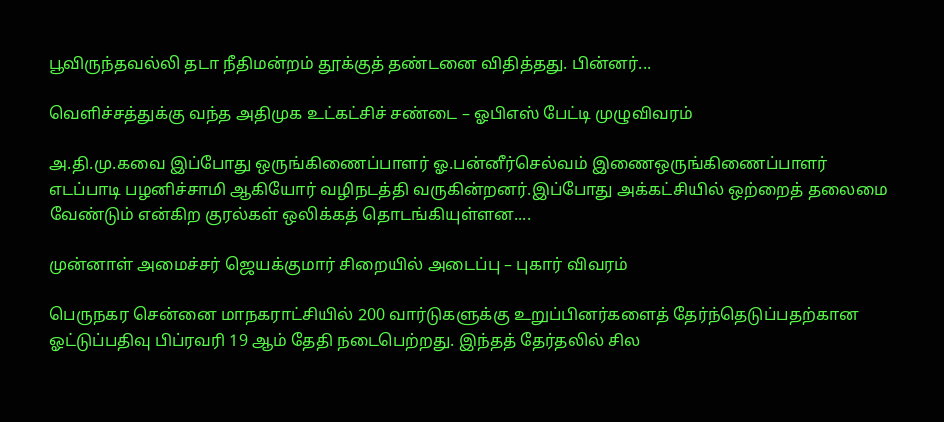பூவிருந்தவல்லி தடா நீதிமன்றம் தூக்குத் தண்டனை விதித்தது. பின்னர்...

வெளிச்சத்துக்கு வந்த அதிமுக உட்கட்சிச் சண்டை – ஓபிஎஸ் பேட்டி முழுவிவரம்

அ.தி.மு.கவை இப்போது ஒருங்கிணைப்பாளர் ஓ.பன்னீர்செல்வம் இணைஒருங்கிணைப்பாளர் எடப்பாடி பழனிச்சாமி ஆகியோர் வழிநடத்தி வருகின்றனர்.இப்போது அக்கட்சியில் ஒற்றைத் தலைமை வேண்டும் என்கிற குரல்கள் ஒலிக்கத் தொடங்கியுள்ளன....

முன்னாள் அமைச்சர் ஜெயக்குமார் சிறையில் அடைப்பு – புகார் விவரம்

பெருநகர சென்னை மாநகராட்சியில் 200 வார்டுகளுக்கு உறுப்பினர்களைத் தேர்ந்தெடுப்பதற்கான ஓட்டுப்பதிவு பிப்ரவரி 19 ஆம் தேதி நடைபெற்றது. இந்தத் தேர்தலில் சில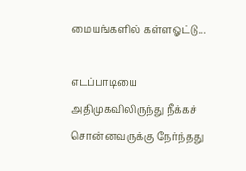மையங்களில் கள்ளஓட்டு...

எடப்பாடியை அதிமுகவிலிருந்து நீக்கச் சொன்னவருக்கு நேர்ந்தது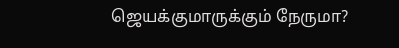ஜெயக்குமாருக்கும் நேருமா?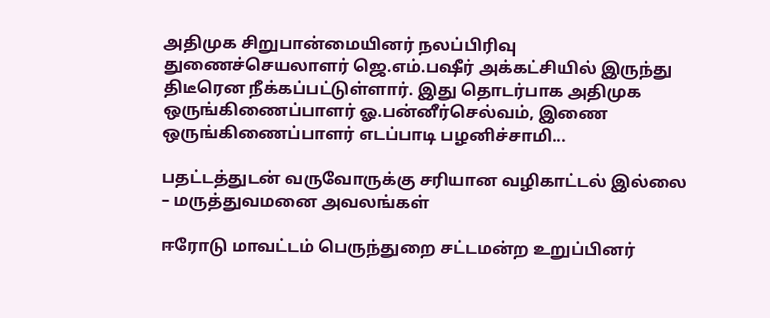அதிமுக சிறுபான்மையினர் நலப்பிரிவு துணைச்செயலாளர் ஜெ.எம்.பஷீர் அக்கட்சியில் இருந்து திடீரென நீக்கப்பட்டுள்ளார். இது தொடர்பாக அதிமுக ஒருங்கிணைப்பாளர் ஓ.பன்னீர்செல்வம், இணை ஒருங்கிணைப்பாளர் எடப்பாடி பழனிச்சாமி...

பதட்டத்துடன் வருவோருக்கு சரியான வழிகாட்டல் இல்லை – மருத்துவமனை அவலங்கள்

ஈரோடு மாவட்டம் பெருந்துறை சட்டமன்ற உறுப்பினர்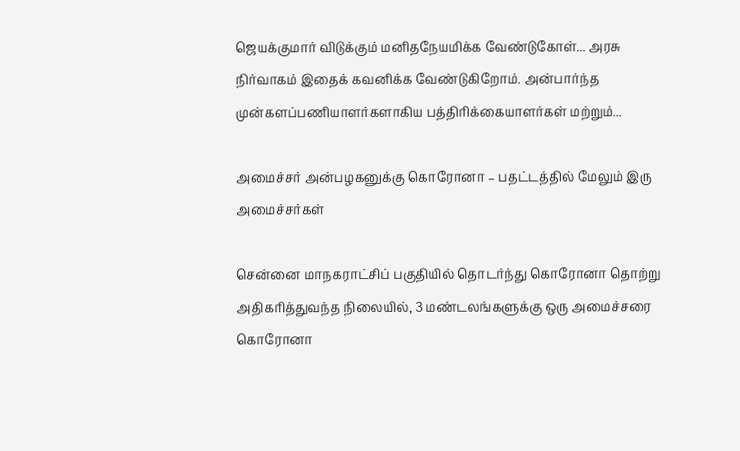ஜெயக்குமார் விடுக்கும் மனிதநேயமிக்க வேண்டுகோள்... அரசு நிர்வாகம் இதைக் கவனிக்க வேண்டுகிறோம். அன்பார்ந்த முன்களப்பணியாளர்களாகிய பத்திரிக்கையாளர்கள் மற்றும்...

அமைச்சர் அன்பழகனுக்கு கொரோனா – பதட்டத்தில் மேலும் இரு அமைச்சர்கள்

சென்னை மாநகராட்சிப் பகுதியில் தொடர்ந்து கொரோனா தொற்று அதிகரித்துவந்த நிலையில், 3 மண்டலங்களுக்கு ஒரு அமைச்சரை கொரோனா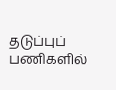தடுப்புப் பணிகளில்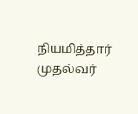நியமித்தார் முதல்வர்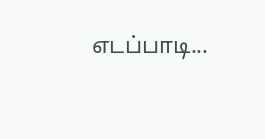எடப்பாடி...